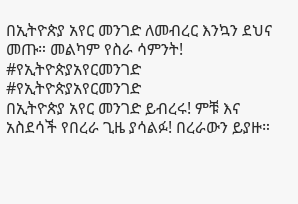በኢትዮጵያ አየር መንገድ ለመብረር እንኳን ደህና መጡ። መልካም የስራ ሳምንት!
#የኢትዮጵያአየርመንገድ
#የኢትዮጵያአየርመንገድ
በኢትዮጵያ አየር መንገድ ይብረሩ! ምቹ እና አስደሳች የበረራ ጊዜ ያሳልፉ! በረራውን ይያዙ።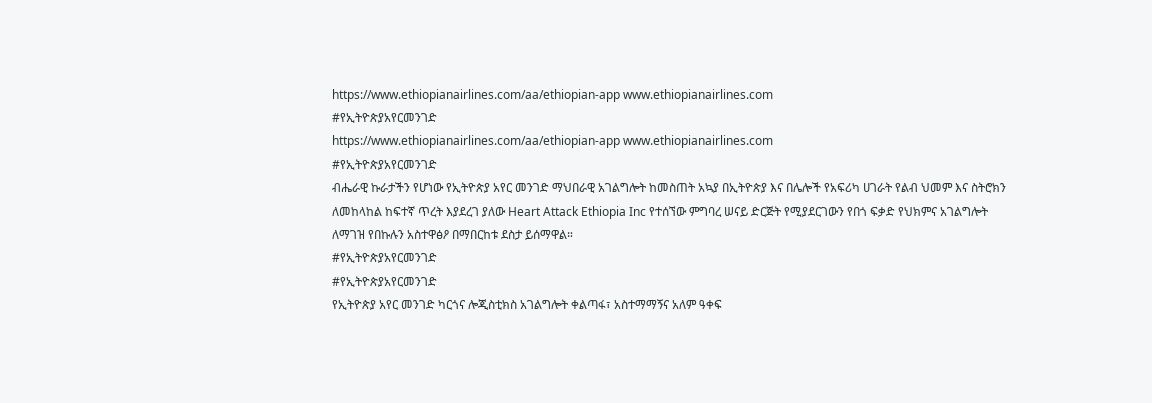https://www.ethiopianairlines.com/aa/ethiopian-app www.ethiopianairlines.com
#የኢትዮጵያአየርመንገድ
https://www.ethiopianairlines.com/aa/ethiopian-app www.ethiopianairlines.com
#የኢትዮጵያአየርመንገድ
ብሔራዊ ኩራታችን የሆነው የኢትዮጵያ አየር መንገድ ማህበራዊ አገልግሎት ከመስጠት አኳያ በኢትዮጵያ እና በሌሎች የአፍሪካ ሀገራት የልብ ህመም እና ስትሮክን ለመከላከል ከፍተኛ ጥረት እያደረገ ያለው Heart Attack Ethiopia Inc የተሰኘው ምግባረ ሠናይ ድርጅት የሚያደርገውን የበጎ ፍቃድ የህክምና አገልግሎት ለማገዝ የበኩሉን አስተዋፅዖ በማበርከቱ ደስታ ይሰማዋል።
#የኢትዮጵያአየርመንገድ
#የኢትዮጵያአየርመንገድ
የኢትዮጵያ አየር መንገድ ካርጎና ሎጂስቲክስ አገልግሎት ቀልጣፋ፣ አስተማማኝና አለም ዓቀፍ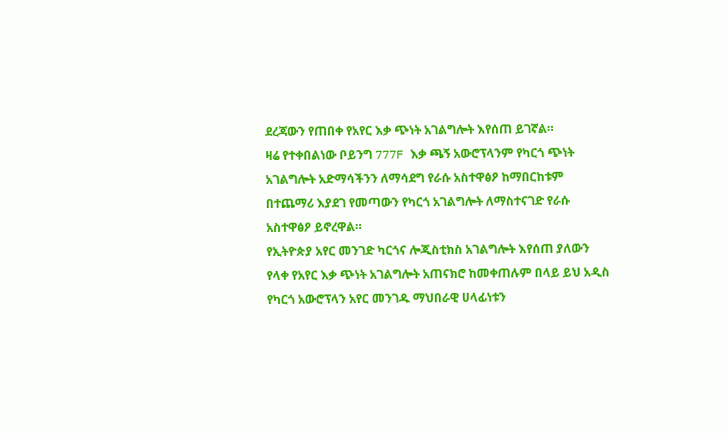ደረጃውን የጠበቀ የአየር እቃ ጭነት አገልግሎት እየሰጠ ይገኛል።
ዛሬ የተቀበልነው ቦይንግ 777F እቃ ጫኝ አውሮፕላንም የካርጎ ጭነት አገልግሎት አድማሳችንን ለማሳደግ የራሱ አስተዋፅዖ ከማበርከቱም በተጨማሪ እያደገ የመጣውን የካርጎ አገልግሎት ለማስተናገድ የራሱ አስተዋፅዖ ይኖረዋል።
የኢትዮጵያ አየር መንገድ ካርጎና ሎጂስቲክስ አገልግሎት እየሰጠ ያለውን የላቀ የአየር እቃ ጭነት አገልግሎት አጠናክሮ ከመቀጠሉም በላይ ይህ አዲስ የካርጎ አውሮፕላን አየር መንገዱ ማህበራዊ ሀላፊነቱን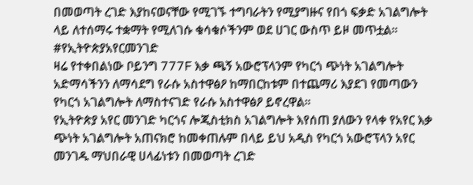በመወጣት ረገድ እያከናወናቸው የሚገኙ ተግባራትን የሚያግዙና የበጎ ፍቃድ አገልግሎት ላይ ለተሰማሩ ተቋማት የሚለገሱ ቁሳቁሶችንም ወደ ሀገር ውስጥ ይዞ መጥቷል።
#የኢትዮጵያአየርመንገድ
ዛሬ የተቀበልነው ቦይንግ 777F እቃ ጫኝ አውሮፕላንም የካርጎ ጭነት አገልግሎት አድማሳችንን ለማሳደግ የራሱ አስተዋፅዖ ከማበርከቱም በተጨማሪ እያደገ የመጣውን የካርጎ አገልግሎት ለማስተናገድ የራሱ አስተዋፅዖ ይኖረዋል።
የኢትዮጵያ አየር መንገድ ካርጎና ሎጂስቲክስ አገልግሎት እየሰጠ ያለውን የላቀ የአየር እቃ ጭነት አገልግሎት አጠናክሮ ከመቀጠሉም በላይ ይህ አዲስ የካርጎ አውሮፕላን አየር መንገዱ ማህበራዊ ሀላፊነቱን በመወጣት ረገድ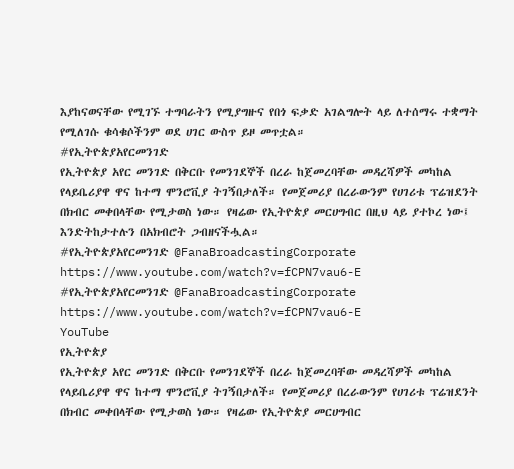እያከናወናቸው የሚገኙ ተግባራትን የሚያግዙና የበጎ ፍቃድ አገልግሎት ላይ ለተሰማሩ ተቋማት የሚለገሱ ቁሳቁሶችንም ወደ ሀገር ውስጥ ይዞ መጥቷል።
#የኢትዮጵያአየርመንገድ
የኢትዮጵያ አየር መንገድ በቅርቡ የመንገደኞች በረራ ከጀመረባቸው መዳረሻዎች መካከል የላይቤሪያዋ ዋና ከተማ ሞንሮቪያ ትገኝበታለች። የመጀመሪያ በረራውንም የሀገሪቱ ፕሬዝደንት በክብር መቀበላቸው የሚታወስ ነው። የዛሬው የኢትዮጵያ መርሀግብር በዚህ ላይ ያተኮረ ነው፤ እንድትከታተሉን በአክብሮት ጋብዘናችሗል።
#የኢትዮጵያአየርመንገድ @FanaBroadcastingCorporate https://www.youtube.com/watch?v=fCPN7vau6-E
#የኢትዮጵያአየርመንገድ @FanaBroadcastingCorporate https://www.youtube.com/watch?v=fCPN7vau6-E
YouTube
የኢትዮጵያ
የኢትዮጵያ አየር መንገድ በቅርቡ የመንገደኞች በረራ ከጀመረባቸው መዳረሻዎች መካከል የላይቤሪያዋ ዋና ከተማ ሞንሮቪያ ትገኝበታለች። የመጀመሪያ በረራውንም የሀገሪቱ ፕሬዝደንት በክብር መቀበላቸው የሚታወስ ነው። የዛሬው የኢትዮጵያ መርሀግብር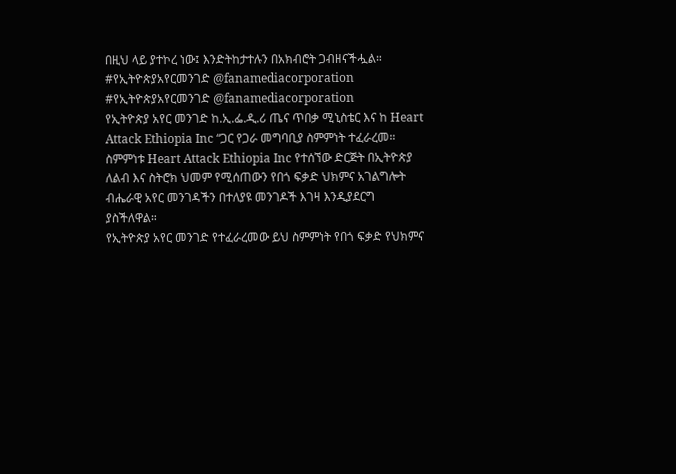በዚህ ላይ ያተኮረ ነው፤ እንድትከታተሉን በአክብሮት ጋብዘናችሗል።
#የኢትዮጵያአየርመንገድ @fanamediacorporation
#የኢትዮጵያአየርመንገድ @fanamediacorporation
የኢትዮጵያ አየር መንገድ ከ.ኢ.ፌ.ዲ.ሪ ጤና ጥበቃ ሚኒስቴር እና ከ Heart Attack Ethiopia Inc “ጋር የጋራ መግባቢያ ስምምነት ተፈራረመ።
ስምምነቱ Heart Attack Ethiopia Inc የተሰኘው ድርጅት በኢትዮጵያ ለልብ እና ስትሮክ ህመም የሚሰጠውን የበጎ ፍቃድ ህክምና አገልግሎት ብሔራዊ አየር መንገዳችን በተለያዩ መንገዶች እገዛ እንዲያደርግ ያስችለዋል።
የኢትዮጵያ አየር መንገድ የተፈራረመው ይህ ስምምነት የበጎ ፍቃድ የህክምና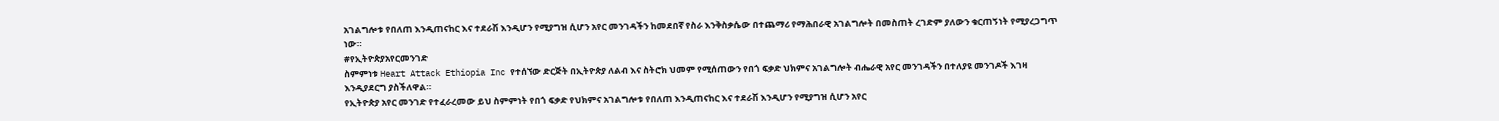አገልግሎቱ የበለጠ እንዲጠናከር እና ተደራሽ እንዲሆን የሚያግዝ ሲሆን አየር መንገዳችን ከመደበኛ የስራ እንቅስቃሴው በተጨማሪ የማሕበራዊ አገልግሎት በመስጠት ረገድም ያለውን ቁርጠኝነት የሚያረጋግጥ ነው።
#የኢትዮጵያአየርመንገድ
ስምምነቱ Heart Attack Ethiopia Inc የተሰኘው ድርጅት በኢትዮጵያ ለልብ እና ስትሮክ ህመም የሚሰጠውን የበጎ ፍቃድ ህክምና አገልግሎት ብሔራዊ አየር መንገዳችን በተለያዩ መንገዶች እገዛ እንዲያደርግ ያስችለዋል።
የኢትዮጵያ አየር መንገድ የተፈራረመው ይህ ስምምነት የበጎ ፍቃድ የህክምና አገልግሎቱ የበለጠ እንዲጠናከር እና ተደራሽ እንዲሆን የሚያግዝ ሲሆን አየር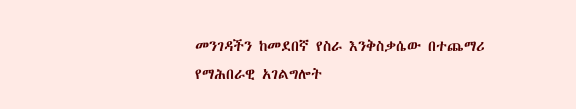መንገዳችን ከመደበኛ የስራ እንቅስቃሴው በተጨማሪ የማሕበራዊ አገልግሎት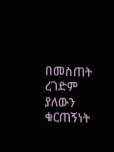በመስጠት ረገድም ያለውን ቁርጠኝነት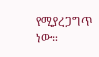የሚያረጋግጥ ነው።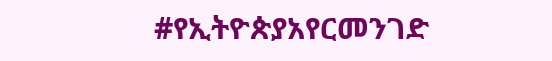#የኢትዮጵያአየርመንገድ